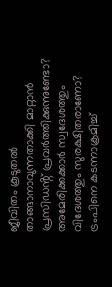ജീവിതം കൂടുതൽ താങ്ങാനാവുന്നതാക്കി മാറ്റാൻ പ്രസിഡൻ്റ് പ്രവർത്തിക്കുന്നുണ്ടോ? അമേരിക്കക്കാർ സ്വദേശത്തും വിദേശത്തും സുരക്ഷിതരാണോ? ട്രംപിനെ കടന്നാക്രമിച്ച്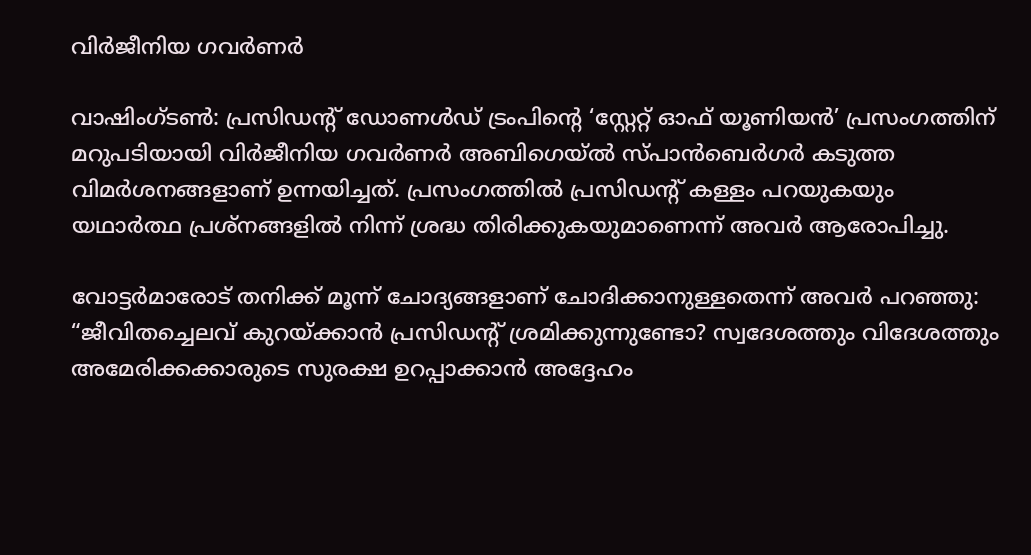വിർജീനിയ ഗവർണർ

വാഷിംഗ്ടൺ: പ്രസിഡൻ്റ് ഡോണൾഡ് ട്രംപിൻ്റെ ‘സ്റ്റേറ്റ് ഓഫ് യൂണിയൻ’ പ്രസംഗത്തിന് മറുപടിയായി വിർജീനിയ ഗവർണർ അബിഗെയ്ൽ സ്പാൻബെർഗർ കടുത്ത വിമർശനങ്ങളാണ് ഉന്നയിച്ചത്. പ്രസംഗത്തിൽ പ്രസിഡൻ്റ് കള്ളം പറയുകയും യഥാർത്ഥ പ്രശ്നങ്ങളിൽ നിന്ന് ശ്രദ്ധ തിരിക്കുകയുമാണെന്ന് അവർ ആരോപിച്ചു.

വോട്ടർമാരോട് തനിക്ക് മൂന്ന് ചോദ്യങ്ങളാണ് ചോദിക്കാനുള്ളതെന്ന് അവർ പറഞ്ഞു: “ജീവിതച്ചെലവ് കുറയ്ക്കാൻ പ്രസിഡൻ്റ് ശ്രമിക്കുന്നുണ്ടോ? സ്വദേശത്തും വിദേശത്തും അമേരിക്കക്കാരുടെ സുരക്ഷ ഉറപ്പാക്കാൻ അദ്ദേഹം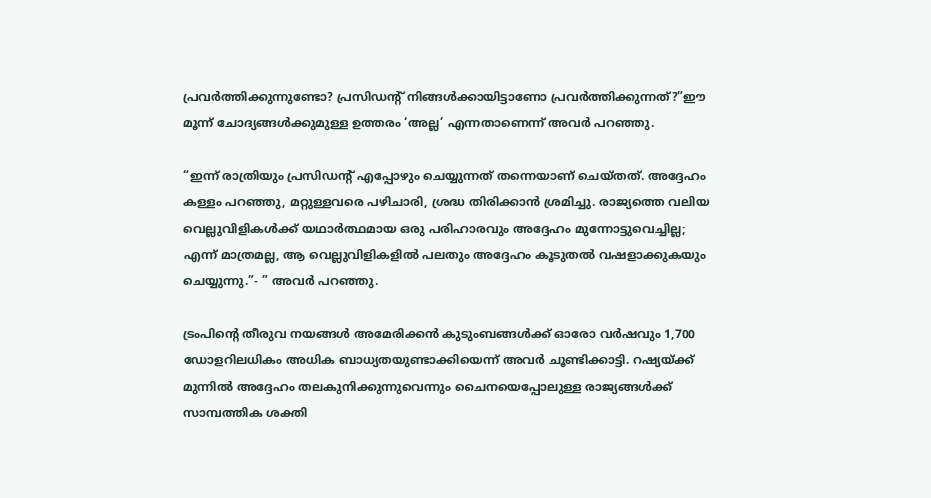പ്രവർത്തിക്കുന്നുണ്ടോ? പ്രസിഡൻ്റ് നിങ്ങൾക്കായിട്ടാണോ പ്രവർത്തിക്കുന്നത്?”ഈ മൂന്ന് ചോദ്യങ്ങൾക്കുമുള്ള ഉത്തരം ‘അല്ല’ എന്നതാണെന്ന് അവർ പറഞ്ഞു.

“ഇന്ന് രാത്രിയും പ്രസിഡന്റ് എപ്പോഴും ചെയ്യുന്നത് തന്നെയാണ് ചെയ്തത്. അദ്ദേഹം കള്ളം പറഞ്ഞു, മറ്റുള്ളവരെ പഴിചാരി, ശ്രദ്ധ തിരിക്കാൻ ശ്രമിച്ചു. രാജ്യത്തെ വലിയ വെല്ലുവിളികൾക്ക് യഥാർത്ഥമായ ഒരു പരിഹാരവും അദ്ദേഹം മുന്നോട്ടുവെച്ചില്ല; എന്ന് മാത്രമല്ല, ആ വെല്ലുവിളികളിൽ പലതും അദ്ദേഹം കൂടുതൽ വഷളാക്കുകയും ചെയ്യുന്നു.”- ” അവർ പറഞ്ഞു.

ട്രംപിൻ്റെ തീരുവ നയങ്ങൾ അമേരിക്കൻ കുടുംബങ്ങൾക്ക് ഓരോ വർഷവും 1,700 ഡോളറിലധികം അധിക ബാധ്യതയുണ്ടാക്കിയെന്ന് അവർ ചൂണ്ടിക്കാട്ടി. റഷ്യയ്ക്ക് മുന്നിൽ അദ്ദേഹം തലകുനിക്കുന്നുവെന്നും ചൈനയെപ്പോലുള്ള രാജ്യങ്ങൾക്ക് സാമ്പത്തിക ശക്തി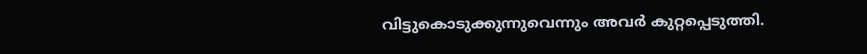വിട്ടുകൊടുക്കുന്നുവെന്നും അവർ കുറ്റപ്പെടുത്തി.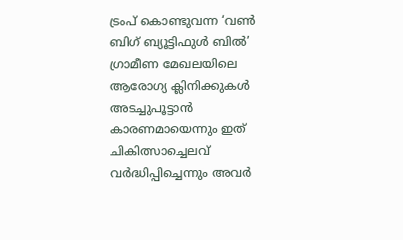ട്രംപ് കൊണ്ടുവന്ന ‘വൺ ബിഗ് ബ്യൂട്ടിഫുൾ ബിൽ’ ഗ്രാമീണ മേഖലയിലെ ആരോഗ്യ ക്ലിനിക്കുകൾ അടച്ചുപൂട്ടാൻ കാരണമായെന്നും ഇത് ചികിത്സാച്ചെലവ് വർദ്ധിപ്പിച്ചെന്നും അവർ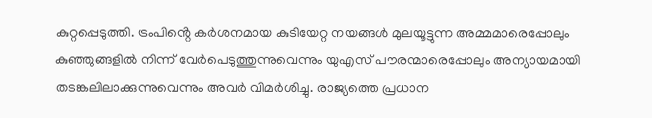കുറ്റപ്പെടുത്തി. ട്രംപിൻ്റെ കർശനമായ കുടിയേറ്റ നയങ്ങൾ മുലയൂട്ടുന്ന അമ്മമാരെപ്പോലും കുഞ്ഞുങ്ങളിൽ നിന്ന് വേർപെടുത്തുന്നുവെന്നും യുഎസ് പൗരന്മാരെപ്പോലും അന്യായമായി തടങ്കലിലാക്കുന്നുവെന്നും അവർ വിമർശിച്ചു. രാജ്യത്തെ പ്രധാന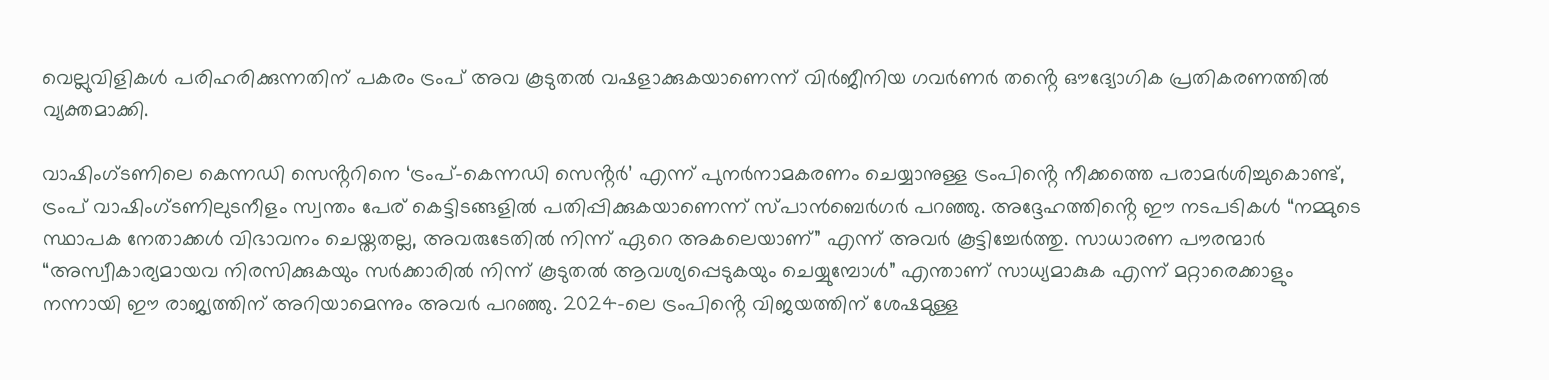വെല്ലുവിളികൾ പരിഹരിക്കുന്നതിന് പകരം ട്രംപ് അവ കൂടുതൽ വഷളാക്കുകയാണെന്ന് വിർജീനിയ ഗവർണർ തൻ്റെ ഔദ്യോഗിക പ്രതികരണത്തിൽ വ്യക്തമാക്കി.

വാഷിംഗ്ടണിലെ കെന്നഡി സെൻ്ററിനെ ‘ട്രംപ്-കെന്നഡി സെൻ്റർ’ എന്ന് പുനർനാമകരണം ചെയ്യാനുള്ള ട്രംപിൻ്റെ നീക്കത്തെ പരാമർശിച്ചുകൊണ്ട്, ട്രംപ് വാഷിംഗ്ടണിലുടനീളം സ്വന്തം പേര് കെട്ടിടങ്ങളിൽ പതിപ്പിക്കുകയാണെന്ന് സ്പാൻബെർഗർ പറഞ്ഞു. അദ്ദേഹത്തിൻ്റെ ഈ നടപടികൾ “നമ്മുടെ സ്ഥാപക നേതാക്കൾ വിഭാവനം ചെയ്തതല്ല, അവരുടേതിൽ നിന്ന് ഏറെ അകലെയാണ്” എന്ന് അവർ കൂട്ടിച്ചേർത്തു. സാധാരണ പൗരന്മാർ “അസ്വീകാര്യമായവ നിരസിക്കുകയും സർക്കാരിൽ നിന്ന് കൂടുതൽ ആവശ്യപ്പെടുകയും ചെയ്യുമ്പോൾ” എന്താണ് സാധ്യമാകുക എന്ന് മറ്റാരെക്കാളും നന്നായി ഈ രാജ്യത്തിന് അറിയാമെന്നും അവർ പറഞ്ഞു. 2024-ലെ ട്രംപിൻ്റെ വിജയത്തിന് ശേഷമുള്ള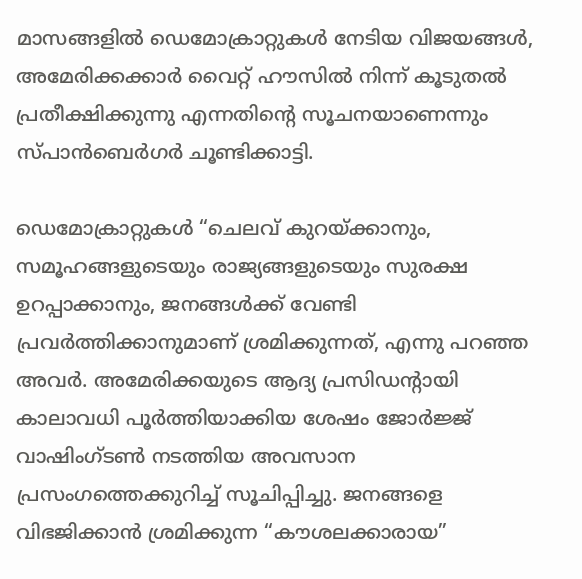മാസങ്ങളിൽ ഡെമോക്രാറ്റുകൾ നേടിയ വിജയങ്ങൾ, അമേരിക്കക്കാർ വൈറ്റ് ഹൗസിൽ നിന്ന് കൂടുതൽ പ്രതീക്ഷിക്കുന്നു എന്നതിൻ്റെ സൂചനയാണെന്നും സ്പാൻബെർഗർ ചൂണ്ടിക്കാട്ടി.

ഡെമോക്രാറ്റുകൾ “ചെലവ് കുറയ്ക്കാനും, സമൂഹങ്ങളുടെയും രാജ്യങ്ങളുടെയും സുരക്ഷ ഉറപ്പാക്കാനും, ജനങ്ങൾക്ക് വേണ്ടി പ്രവർത്തിക്കാനുമാണ് ശ്രമിക്കുന്നത്, എന്നു പറഞ്ഞ അവർ. അമേരിക്കയുടെ ആദ്യ പ്രസിഡൻ്റായി കാലാവധി പൂർത്തിയാക്കിയ ശേഷം ജോർജ്ജ് വാഷിംഗ്ടൺ നടത്തിയ അവസാന പ്രസംഗത്തെക്കുറിച്ച് സൂചിപ്പിച്ചു. ജനങ്ങളെ വിഭജിക്കാൻ ശ്രമിക്കുന്ന “കൗശലക്കാരായ”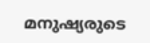മനുഷ്യരുടെ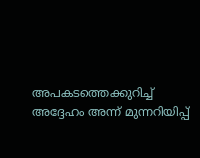അപകടത്തെക്കുറിച്ച് അദ്ദേഹം അന്ന് മുന്നറിയിപ്പ്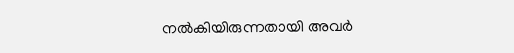നൽകിയിരുന്നതായി അവർ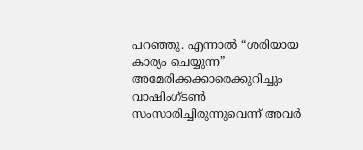പറഞ്ഞു. എന്നാൽ “ശരിയായ കാര്യം ചെയ്യുന്ന” അമേരിക്കക്കാരെക്കുറിച്ചും വാഷിംഗ്ടൺ സംസാരിച്ചിരുന്നുവെന്ന് അവർ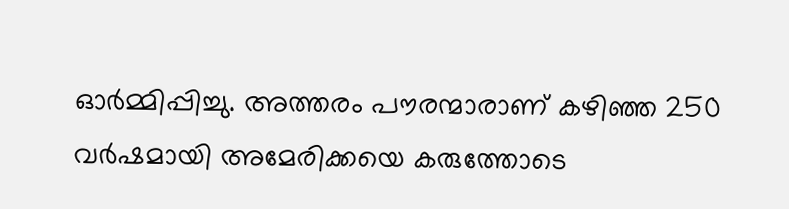ഓർമ്മിപ്പിച്ചു. അത്തരം പൗരന്മാരാണ് കഴിഞ്ഞ 250 വർഷമായി അമേരിക്കയെ കരുത്തോടെ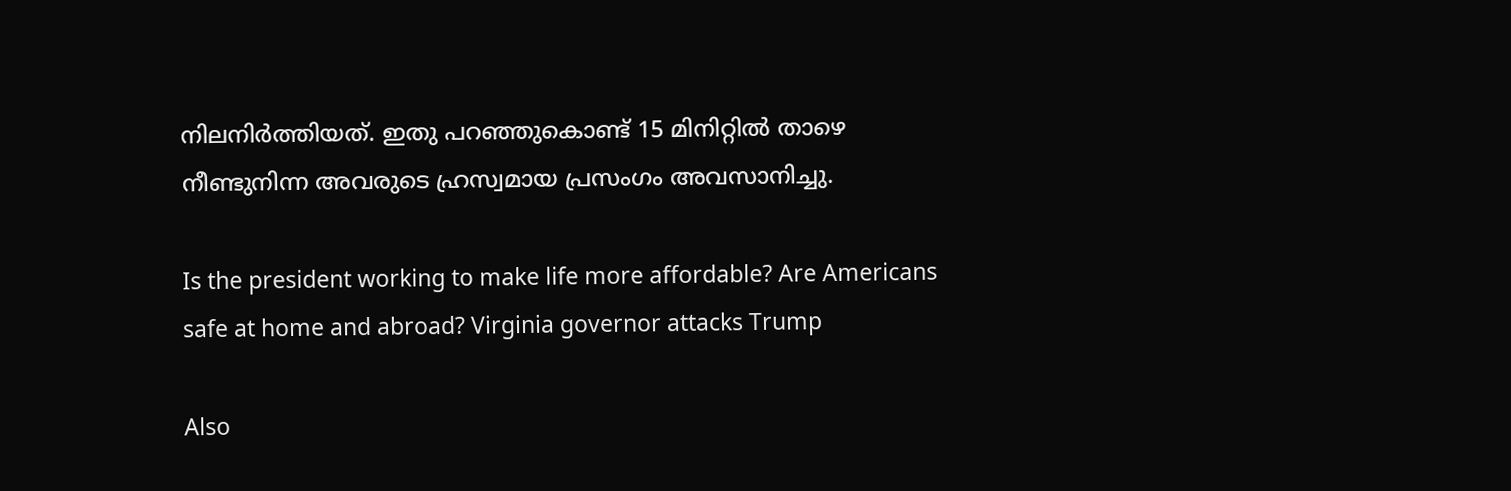നിലനിർത്തിയത്. ഇതു പറഞ്ഞുകൊണ്ട് 15 മിനിറ്റിൽ താഴെ നീണ്ടുനിന്ന അവരുടെ ഹ്രസ്വമായ പ്രസംഗം അവസാനിച്ചു.

Is the president working to make life more affordable? Are Americans safe at home and abroad? Virginia governor attacks Trump

Also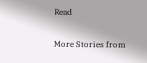Read

More Stories from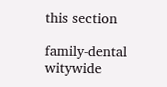this section

family-dental
witywide